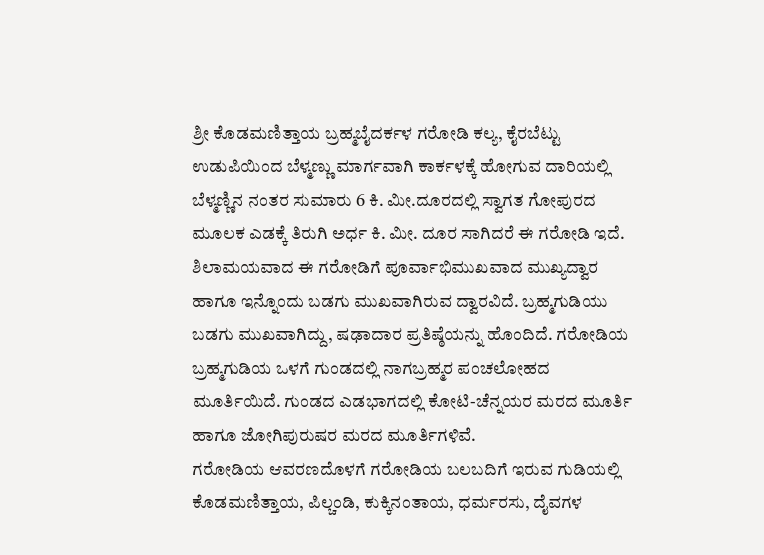ಶ್ರೀ ಕೊಡಮಣಿತ್ತಾಯ ಬ್ರಹ್ಮಬೈದರ್ಕಳ ಗರೋಡಿ ಕಲ್ಯ, ಕೈರಬೆಟ್ಟು
ಉಡುಪಿಯಿಂದ ಬೆಳ್ಮಣ್ಣು ಮಾರ್ಗವಾಗಿ ಕಾರ್ಕಳಕ್ಕೆ ಹೋಗುವ ದಾರಿಯಲ್ಲಿ ಬೆಳ್ಮಣ್ಣಿನ ನಂತರ ಸುಮಾರು 6 ಕಿ. ಮೀ.ದೂರದಲ್ಲಿ ಸ್ವಾಗತ ಗೋಪುರದ ಮೂಲಕ ಎಡಕ್ಕೆ ತಿರುಗಿ ಅರ್ಧ ಕಿ. ಮೀ. ದೂರ ಸಾಗಿದರೆ ಈ ಗರೋಡಿ ಇದೆ.
ಶಿಲಾಮಯವಾದ ಈ ಗರೋಡಿಗೆ ಪೂರ್ವಾಭಿಮುಖವಾದ ಮುಖ್ಯದ್ವಾರ ಹಾಗೂ ಇನ್ನೊಂದು ಬಡಗು ಮುಖವಾಗಿರುವ ದ್ವಾರವಿದೆ. ಬ್ರಹ್ಮಗುಡಿಯು ಬಡಗು ಮುಖವಾಗಿದ್ದು, ಷಢಾದಾರ ಪ್ರತಿಷ್ಠೆಯನ್ನು ಹೊಂದಿದೆ. ಗರೋಡಿಯ ಬ್ರಹ್ಮಗುಡಿಯ ಒಳಗೆ ಗುಂಡದಲ್ಲಿ ನಾಗಬ್ರಹ್ಮರ ಪಂಚಲೋಹದ ಮೂರ್ತಿಯಿದೆ. ಗುಂಡದ ಎಡಭಾಗದಲ್ಲಿ ಕೋಟಿ-ಚೆನ್ನಯರ ಮರದ ಮೂರ್ತಿ ಹಾಗೂ ಜೋಗಿಪುರುಷರ ಮರದ ಮೂರ್ತಿಗಳಿವೆ.
ಗರೋಡಿಯ ಆವರಣದೊಳಗೆ ಗರೋಡಿಯ ಬಲಬದಿಗೆ ಇರುವ ಗುಡಿಯಲ್ಲಿ ಕೊಡಮಣಿತ್ತಾಯ, ಪಿಲ್ಚಂಡಿ, ಕುಕ್ಕಿನಂತಾಯ, ಧರ್ಮರಸು, ದೈವಗಳ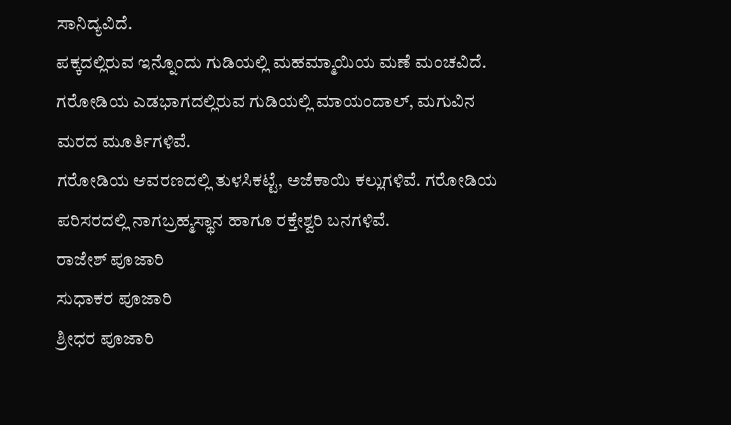ಸಾನಿದ್ಯವಿದೆ.
ಪಕ್ಕದಲ್ಲಿರುವ ಇನ್ನೊಂದು ಗುಡಿಯಲ್ಲಿ ಮಹಮ್ಮಾಯಿಯ ಮಣೆ ಮಂಚವಿದೆ.
ಗರೋಡಿಯ ಎಡಭಾಗದಲ್ಲಿರುವ ಗುಡಿಯಲ್ಲಿ ಮಾಯಂದಾಲ್, ಮಗುವಿನ ಮರದ ಮೂರ್ತಿಗಳಿವೆ.
ಗರೋಡಿಯ ಆವರಣದಲ್ಲಿ ತುಳಸಿಕಟ್ಟೆ, ಅಜೆಕಾಯಿ ಕಲ್ಲುಗಳಿವೆ. ಗರೋಡಿಯ ಪರಿಸರದಲ್ಲಿ ನಾಗಬ್ರಹ್ಮಸ್ಥಾನ ಹಾಗೂ ರಕ್ತೇಶ್ವರಿ ಬನಗಳಿವೆ.
ರಾಜೇಶ್ ಪೂಜಾರಿ
ಸುಧಾಕರ ಪೂಜಾರಿ
ಶ್ರೀಧರ ಪೂಜಾರಿ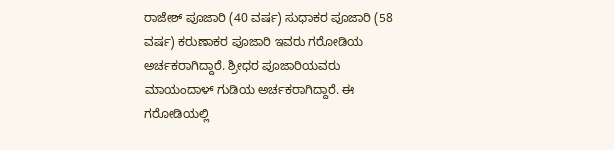ರಾಜೇಶ್ ಪೂಜಾರಿ (40 ವರ್ಷ) ಸುಧಾಕರ ಪೂಜಾರಿ (58 ವರ್ಷ) ಕರುಣಾಕರ ಪೂಜಾರಿ ಇವರು ಗರೋಡಿಯ ಅರ್ಚಕರಾಗಿದ್ದಾರೆ. ಶ್ರೀಧರ ಪೂಜಾರಿಯವರು ಮಾಯಂದಾಳ್ ಗುಡಿಯ ಅರ್ಚಕರಾಗಿದ್ದಾರೆ. ಈ ಗರೋಡಿಯಲ್ಲಿ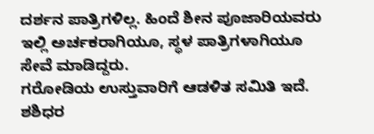ದರ್ಶನ ಪಾತ್ರಿಗಳಿಲ್ಲ. ಹಿಂದೆ ಶೀನ ಪೂಜಾರಿಯವರು ಇಲ್ಲಿ ಅರ್ಚಕರಾಗಿಯೂ, ಸ್ಥಳ ಪಾತ್ರಿಗಳಾಗಿಯೂ ಸೇವೆ ಮಾಡಿದ್ದರು.
ಗರೋಡಿಯ ಉಸ್ತುವಾರಿಗೆ ಆಡಳಿತ ಸಮಿತಿ ಇದೆ. ಶಶಿಧರ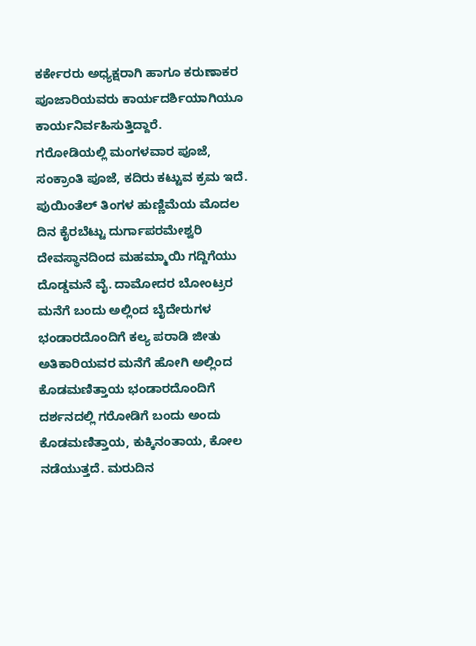ಕರ್ಕೇರರು ಅಧ್ಯಕ್ಷರಾಗಿ ಹಾಗೂ ಕರುಣಾಕರ ಪೂಜಾರಿಯವರು ಕಾರ್ಯದರ್ಶಿಯಾಗಿಯೂ ಕಾರ್ಯನಿರ್ವಹಿಸುತ್ತಿದ್ದಾರೆ.
ಗರೋಡಿಯಲ್ಲಿ ಮಂಗಳವಾರ ಪೂಜೆ, ಸಂಕ್ರಾಂತಿ ಪೂಜೆ, ಕದಿರು ಕಟ್ಟುವ ಕ್ರಮ ಇದೆ. ಪುಯಿಂತೆಲ್ ತಿಂಗಳ ಹುಣ್ಣಿಮೆಯ ಮೊದಲ ದಿನ ಕೈರಬೆಟ್ಟು ದುರ್ಗಾಪರಮೇಶ್ವರಿ ದೇವಸ್ಥಾನದಿಂದ ಮಹಮ್ಮಾಯಿ ಗದ್ದಿಗೆಯು ದೊಡ್ಡಮನೆ ವೈ. ದಾಮೋದರ ಬೋಂಟ್ರರ ಮನೆಗೆ ಬಂದು ಅಲ್ಲಿಂದ ಬೈದೇರುಗಳ ಭಂಡಾರದೊಂದಿಗೆ ಕಲ್ಯ ಪರಾಡಿ ಜೀತು ಅತಿಕಾರಿಯವರ ಮನೆಗೆ ಹೋಗಿ ಅಲ್ಲಿಂದ ಕೊಡಮಣಿತ್ತಾಯ ಭಂಡಾರದೊಂದಿಗೆ ದರ್ಶನದಲ್ಲಿ ಗರೋಡಿಗೆ ಬಂದು ಅಂದು ಕೊಡಮಣಿತ್ತಾಯ, ಕುಕ್ಕಿನಂತಾಯ, ಕೋಲ ನಡೆಯುತ್ತದೆ. ಮರುದಿನ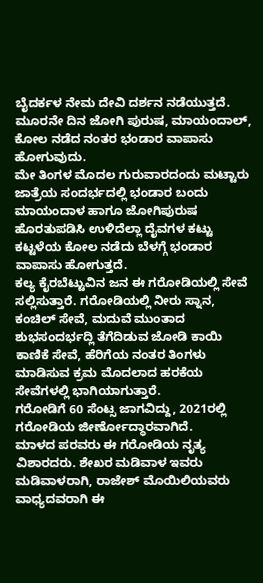ಬೈದರ್ಕಳ ನೇಮ ದೇವಿ ದರ್ಶನ ನಡೆಯುತ್ತದೆ. ಮೂರನೇ ದಿನ ಜೋಗಿ ಪುರುಷ, ಮಾಯಂದಾಲ್, ಕೋಲ ನಡೆದ ನಂತರ ಭಂಡಾರ ವಾಪಾಸು ಹೋಗುವುದು.
ಮೇ ತಿಂಗಳ ಮೊದಲ ಗುರುವಾರದಂದು ಮಟ್ಟಾರು ಜಾತ್ರೆಯ ಸಂದರ್ಭದಲ್ಲಿ ಭಂಡಾರ ಬಂದು ಮಾಯಂದಾಳ ಹಾಗೂ ಜೋಗಿಪುರುಷ ಹೊರತುಪಡಿಸಿ ಉಳಿದೆಲ್ಲಾ ದೈವಗಳ ಕಟ್ಟು ಕಟ್ಟಳೆಯ ಕೋಲ ನಡೆದು ಬೆಳಗ್ಗೆ ಭಂಡಾರ ವಾಪಾಸು ಹೋಗುತ್ತದೆ.
ಕಲ್ಯ ಕೈರಬೆಟ್ಟುವಿನ ಜನ ಈ ಗರೋಡಿಯಲ್ಲಿ ಸೇವೆ ಸಲ್ಲಿಸುತ್ತಾರೆ. ಗರೋಡಿಯಲ್ಲಿ ನೀರು ಸ್ನಾನ, ಕಂಚಿಲ್ ಸೇವೆ, ಮದುವೆ ಮುಂತಾದ ಶುಭಸಂದರ್ಭದ್ಲಿ ತೆಗೆದಿಡುವ ಜೋಡಿ ಕಾಯಿ ಕಾಣಿಕೆ ಸೇವೆ, ಹೆರಿಗೆಯ ನಂತರ ತಿಂಗಳು ಮಾಡಿಸುವ ಕ್ರಮ ಮೊದಲಾದ ಹರಕೆಯ ಸೇವೆಗಳಲ್ಲಿ ಭಾಗಿಯಾಗುತ್ತಾರೆ.
ಗರೋಡಿಗೆ 60 ಸೆಂಟ್ಸ ಜಾಗವಿದ್ದು, 2021ರಲ್ಲಿ ಗರೋಡಿಯ ಜೀರ್ಣೋದ್ಧಾರವಾಗಿದೆ.
ಮಾಳದ ಪರವರು ಈ ಗರೋಡಿಯ ನೃತ್ಯ ವಿಶಾರದರು. ಶೇಖರ ಮಡಿವಾಳ ಇವರು ಮಡಿವಾಳರಾಗಿ, ರಾಜೇಶ್ ಮೊಯಿಲಿಯವರು ವಾಧ್ಯದವರಾಗಿ ಈ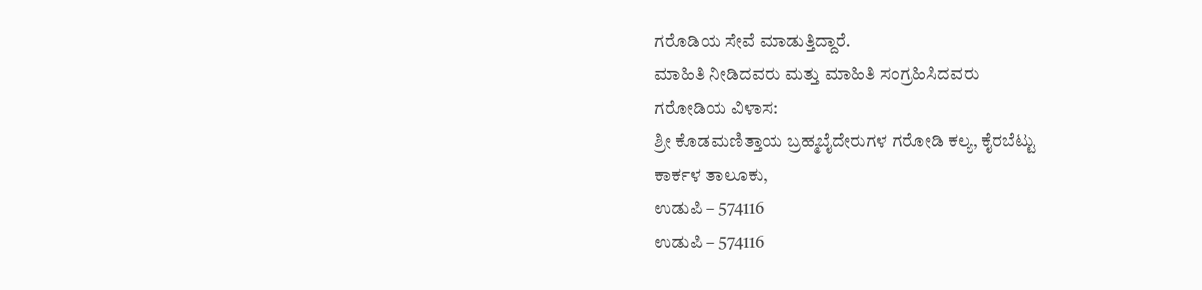ಗರೊಡಿಯ ಸೇವೆ ಮಾಡುತ್ತಿದ್ದಾರೆ.
ಮಾಹಿತಿ ನೀಡಿದವರು ಮತ್ತು ಮಾಹಿತಿ ಸಂಗ್ರಹಿಸಿದವರು
ಗರೋಡಿಯ ವಿಳಾಸ:
ಶ್ರೀ ಕೊಡಮಣಿತ್ತಾಯ ಬ್ರಹ್ಮಬೈದೇರುಗಳ ಗರೋಡಿ ಕಲ್ಯ, ಕೈರಬೆಟ್ಟು
ಕಾರ್ಕಳ ತಾಲೂಕು,
ಉಡುಪಿ – 574116
ಉಡುಪಿ – 574116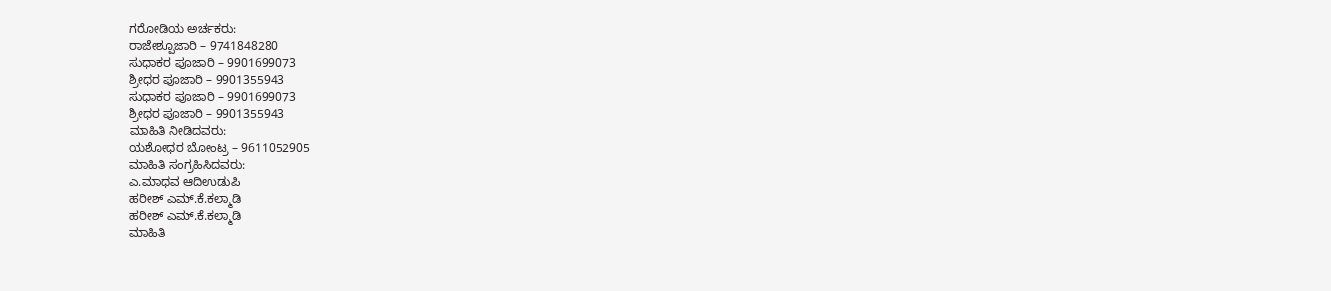ಗರೋಡಿಯ ಅರ್ಚಕರು:
ರಾಜೇಶ್ಪೂಜಾರಿ – 9741848280
ಸುಧಾಕರ ಪೂಜಾರಿ – 9901699073
ಶ್ರೀಧರ ಪೂಜಾರಿ – 9901355943
ಸುಧಾಕರ ಪೂಜಾರಿ – 9901699073
ಶ್ರೀಧರ ಪೂಜಾರಿ – 9901355943
ಮಾಹಿತಿ ನೀಡಿದವರು:
ಯಶೋಧರ ಬೋಂಟ್ರ – 9611052905
ಮಾಹಿತಿ ಸಂಗ್ರಹಿಸಿದವರು:
ಎ.ಮಾಧವ ಆದಿಉಡುಪಿ
ಹರೀಶ್ ಎಮ್.ಕೆ.ಕಲ್ಮಾಡಿ
ಹರೀಶ್ ಎಮ್.ಕೆ.ಕಲ್ಮಾಡಿ
ಮಾಹಿತಿ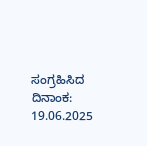ಸಂಗ್ರಹಿಸಿದ ದಿನಾಂಕ:
19.06.2025